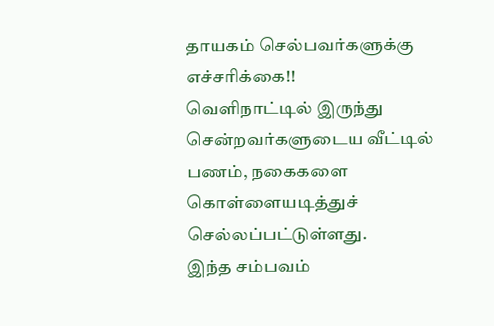தாயகம் செல்பவர்களுக்கு எச்சரிக்கை!!
வெளிநாட்டில் இருந்து சென்றவர்களுடைய வீட்டில் பணம், நகைகளை கொள்ளையடித்துச் செல்லப்பட்டுள்ளது.
இந்த சம்பவம்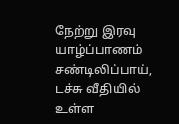நேற்று இரவு யாழ்ப்பாணம் சண்டிலிப்பாய், டச்சு வீதியில் உள்ள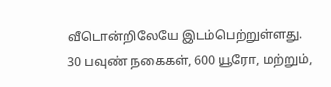வீடொன்றிலேயே இடம்பெற்றுள்ளது.
30 பவுண் நகைகள், 600 யூரோ, மற்றும்,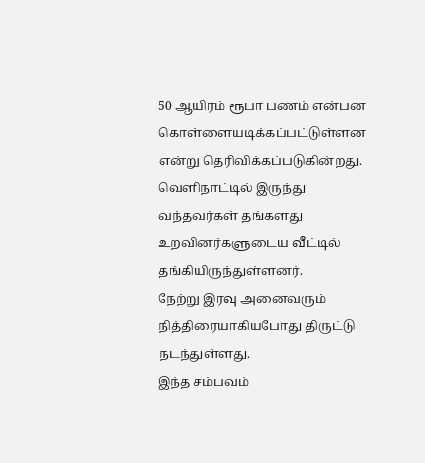50 ஆயிரம் ரூபா பணம் என்பன கொள்ளையடிக்கப்பட்டுள்ளன என்று தெரிவிக்கப்படுகின்றது.
வெளிநாட்டில் இருந்து வந்தவர்கள் தங்களது உறவினர்களுடைய வீட்டில் தங்கியிருந்துள்ளனர்.
நேற்று இரவு அனைவரும் நித்திரையாகியபோது திருட்டு நடந்துள்ளது.
இந்த சம்பவம்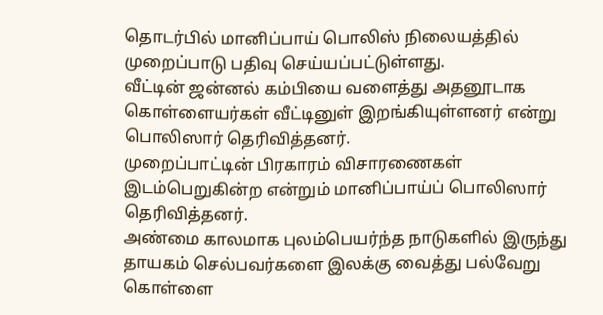தொடர்பில் மானிப்பாய் பொலிஸ் நிலையத்தில் முறைப்பாடு பதிவு செய்யப்பட்டுள்ளது.
வீட்டின் ஜன்னல் கம்பியை வளைத்து அதனூடாக கொள்ளையர்கள் வீட்டினுள் இறங்கியுள்ளனர் என்று பொலிஸார் தெரிவித்தனர்.
முறைப்பாட்டின் பிரகாரம் விசாரணைகள் இடம்பெறுகின்ற என்றும் மானிப்பாய்ப் பொலிஸார் தெரிவித்தனர்.
அண்மை காலமாக புலம்பெயர்ந்த நாடுகளில் இருந்து தாயகம் செல்பவர்களை இலக்கு வைத்து பல்வேறு கொள்ளை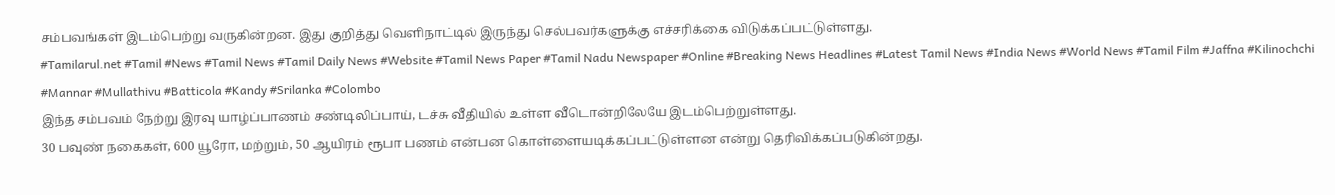சம்பவங்கள் இடம்பெற்று வருகின்றன. இது குறித்து வெளிநாட்டில் இருந்து செல்பவர்களுக்கு எச்சரிக்கை விடுக்கப்பட்டுள்ளது.
#Tamilarul.net #Tamil #News #Tamil News #Tamil Daily News #Website #Tamil News Paper #Tamil Nadu Newspaper #Online #Breaking News Headlines #Latest Tamil News #India News #World News #Tamil Film #Jaffna #Kilinochchi #Mannar #Mullathivu #Batticola #Kandy #Srilanka #Colombo
இந்த சம்பவம் நேற்று இரவு யாழ்ப்பாணம் சண்டிலிப்பாய், டச்சு வீதியில் உள்ள வீடொன்றிலேயே இடம்பெற்றுள்ளது.
30 பவுண் நகைகள், 600 யூரோ, மற்றும், 50 ஆயிரம் ரூபா பணம் என்பன கொள்ளையடிக்கப்பட்டுள்ளன என்று தெரிவிக்கப்படுகின்றது.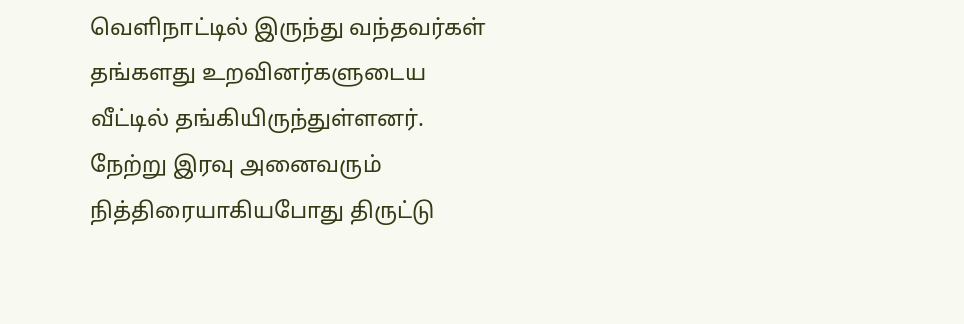வெளிநாட்டில் இருந்து வந்தவர்கள் தங்களது உறவினர்களுடைய வீட்டில் தங்கியிருந்துள்ளனர்.
நேற்று இரவு அனைவரும் நித்திரையாகியபோது திருட்டு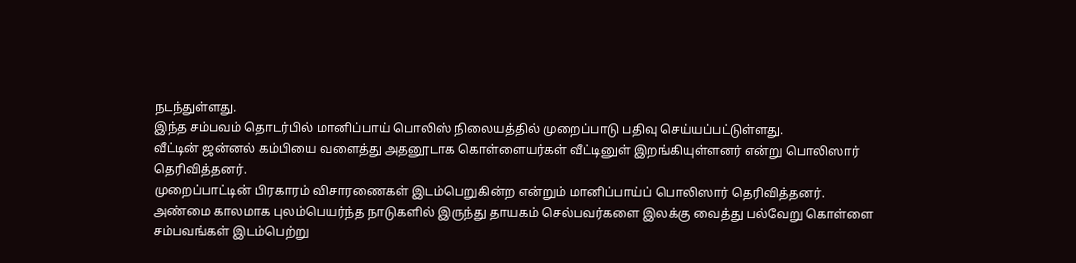நடந்துள்ளது.
இந்த சம்பவம் தொடர்பில் மானிப்பாய் பொலிஸ் நிலையத்தில் முறைப்பாடு பதிவு செய்யப்பட்டுள்ளது.
வீட்டின் ஜன்னல் கம்பியை வளைத்து அதனூடாக கொள்ளையர்கள் வீட்டினுள் இறங்கியுள்ளனர் என்று பொலிஸார் தெரிவித்தனர்.
முறைப்பாட்டின் பிரகாரம் விசாரணைகள் இடம்பெறுகின்ற என்றும் மானிப்பாய்ப் பொலிஸார் தெரிவித்தனர்.
அண்மை காலமாக புலம்பெயர்ந்த நாடுகளில் இருந்து தாயகம் செல்பவர்களை இலக்கு வைத்து பல்வேறு கொள்ளை சம்பவங்கள் இடம்பெற்று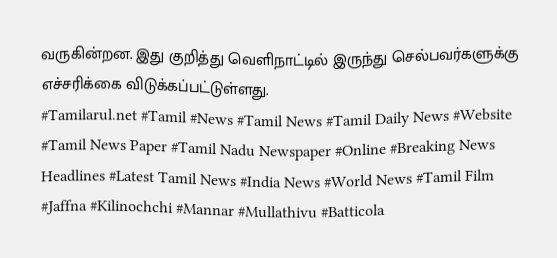வருகின்றன. இது குறித்து வெளிநாட்டில் இருந்து செல்பவர்களுக்கு எச்சரிக்கை விடுக்கப்பட்டுள்ளது.
#Tamilarul.net #Tamil #News #Tamil News #Tamil Daily News #Website #Tamil News Paper #Tamil Nadu Newspaper #Online #Breaking News Headlines #Latest Tamil News #India News #World News #Tamil Film #Jaffna #Kilinochchi #Mannar #Mullathivu #Batticola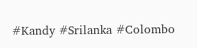#Kandy #Srilanka #Colombo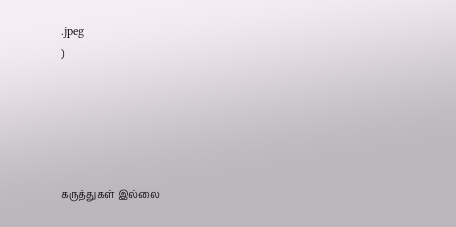.jpeg
)





கருத்துகள் இல்லை